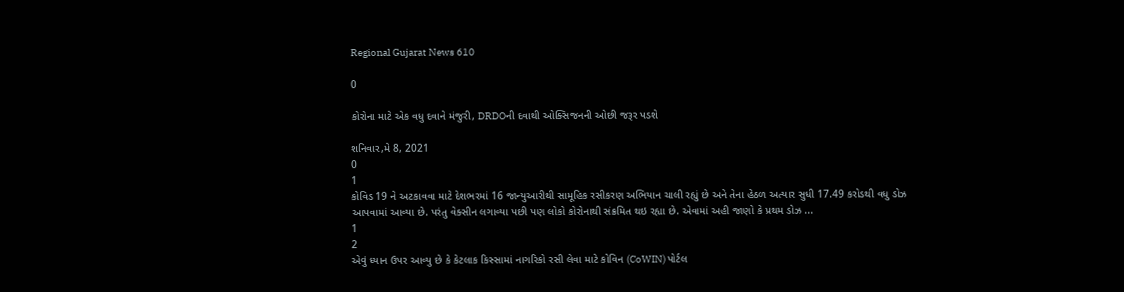Regional Gujarat News 610

0

કોરોના માટે એક વધુ દવાને મંજુરી, DRDOની દવાથી ઓક્સિજનની ઓછી જરૂર પડશે

શનિવાર,મે 8, 2021
0
1
કોવિડ 19 ને અટકાવવા માટે દેશભરમાં 16 જાન્યુઆરીથી સામૂહિક રસીકરણ અભિયાન ચાલી રહ્યું છે અને તેના હેઠળ અત્યાર સુધી 17.49 કરોડથી વધુ ડોઝ આપવામાં આવ્યા છે. પરંતુ વેક્સીન લગાવ્યા પછી પણ લોકો કોરોનાથી સંક્રમિત થઇ રહ્યા છે. એવામાં અહી જાણો કે પ્રથમ ડોઝ ...
1
2
એવું ધ્યાન ઉપર આવ્યુ છે કે કેટલાક કિસ્સામાં નાગરિકો રસી લેવા માટે કોવિન (CoWIN) પોર્ટલ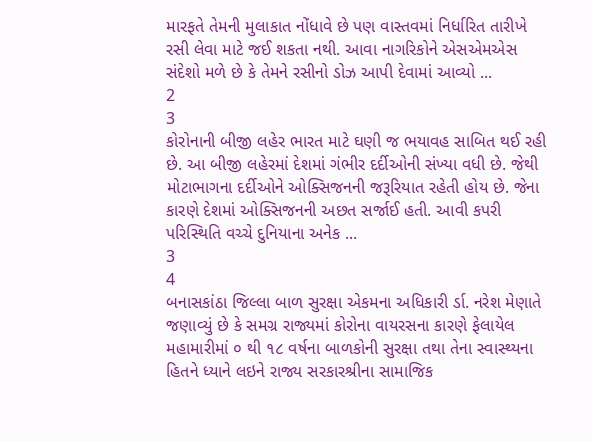મારફતે તેમની મુલાકાત નોંધાવે છે પણ વાસ્તવમાં નિર્ધારિત તારીખે રસી લેવા માટે જઈ શકતા નથી. આવા નાગરિકોને એસએમએસ સંદેશો મળે છે કે તેમને રસીનો ડોઝ આપી દેવામાં આવ્યો ...
2
3
કોરોનાની બીજી લહેર ભારત માટે ઘણી જ ભયાવહ સાબિત થઈ રહી છે. આ બીજી લહેરમાં દેશમાં ગંભીર દર્દીઓની સંખ્યા વધી છે. જેથી મોટાભાગના દર્દીઓને ઓક્સિજનની જરૂરિયાત રહેતી હોય છે. જેના કારણે દેશમાં ઓક્સિજનની અછત સર્જાઈ હતી. આવી કપરી પરિસ્થિતિ વચ્ચે દુનિયાના અનેક ...
3
4
બનાસકાંઠા જિલ્લા બાળ સુરક્ષા એકમના અધિકારી ર્ડા. નરેશ મેણાતે જણાવ્યું છે કે સમગ્ર રાજ્યમાં કોરોના વાયરસના કારણે ફેલાયેલ મહામારીમાં ૦ થી ૧૮ વર્ષના બાળકોની સુરક્ષા તથા તેના સ્વાસ્થ્યના હિતને ધ્યાને લઇને રાજ્ય સરકારશ્રીના સામાજિક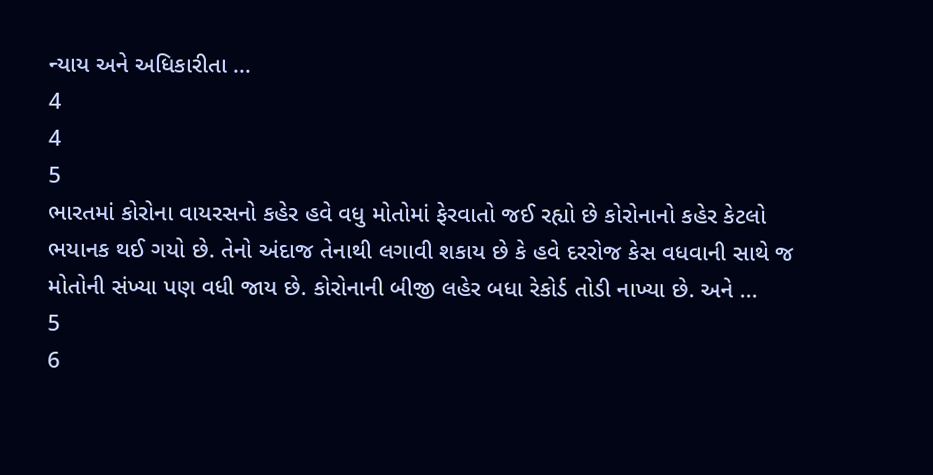ન્યાય અને અધિકારીતા ...
4
4
5
ભારતમાં કોરોના વાયરસનો કહેર હવે વધુ મોતોમાં ફેરવાતો જઈ રહ્યો છે કોરોનાનો કહેર કેટલો ભયાનક થઈ ગયો છે. તેનો અંદાજ તેનાથી લગાવી શકાય છે કે હવે દરરોજ કેસ વધવાની સાથે જ મોતોની સંખ્યા પણ વધી જાય છે. કોરોનાની બીજી લહેર બધા રેકોર્ડ તોડી નાખ્યા છે. અને ...
5
6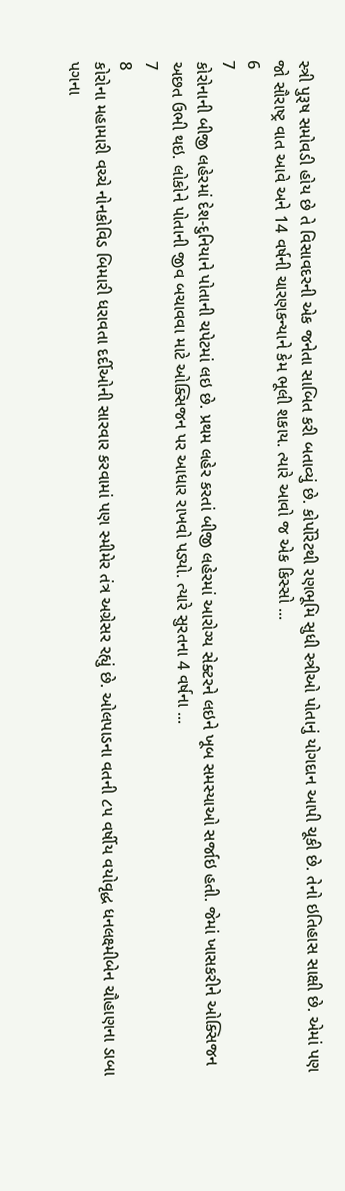સ્ત્રી પુરૂષ સમોવડી હોય છે તે વિસાવદરની એક જનેતા સાબિત કરી બતાવ્યું છે. કોર્પોરેટથી રણભૂમિ સુધી સ્ત્રીઓ પોતાનું યોગદાન આપી ચૂકી છે. તેનો ઇતિહાસ સાક્ષી છે. એમાં પણ જો સૌરાષ્ટ્ર વાત આવે અને 14 વર્ષની ચારણકન્યાને કેમ ભૂલી શકાય. ત્યારે આવો જ એક કિસ્સો ...
6
7
કોરોનાની બીજી લહેરમાં દેશ-દુનિયાને પોતાની ચપેટમાં લઇ છે. પ્રથમ લહેર કરતાં બીજી લહેરમાં આરોગ્ય સેક્ટરને લઇને ખૂબ સમસ્યાઓ સર્જાઇ હતી. જેમાં ખાસકરીને ઓક્સિજન અછત ઉભી થઇ. લોકોને પોતાની જીવ બચાવવા માટે ઓક્સિજન પર આધાર રાખવો પડ્યો. ત્યારે સુરતના 4 વર્ષના ...
7
8
કોરોના મહામારી વચ્ચે નોનકોવિડ બિમારી ધરાવતા દર્દીઓની સારવાર કરવામાં પણ સ્મીમેર તંત્ર અગ્રેસર રહ્યું છે. ઓલપાડના વતની ૮૫ વર્ષીય વયોવૃદ્ધ ધનલક્ષ્મીબેન ચૌહાણના ડાબા પગના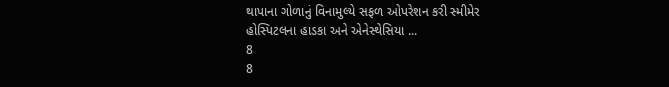થાપાના ગોળાનું વિનામુલ્યે સફળ ઓપરેશન કરી સ્મીમેર હોસ્પિટલના હાડકા અને એનેસ્થેસિયા ...
8
8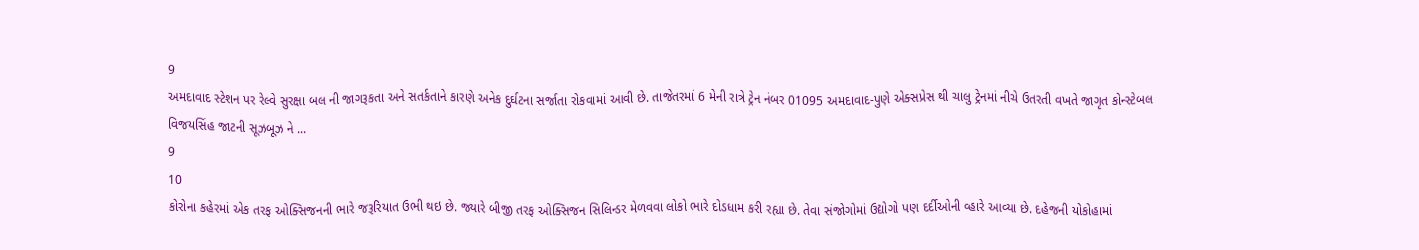9
અમદાવાદ સ્ટેશન પર રેલ્વે સુરક્ષા બલ ની જાગરૂકતા અને સતર્કતાને કારણે અનેક દુર્ઘટના સર્જાતા રોકવામાં આવી છે. તાજેતરમાં 6 મેની રાત્રે ટ્રેન નંબર 01095 અમદાવાદ-પુણે એક્સપ્રેસ થી ચાલુ ટ્રેનમાં નીચે ઉતરતી વખતે જાગૃત કોન્સ્ટેબલ વિજયસિંહ જાટની સૂઝબૂઝ ને ...
9
10
કોરોના કહેરમાં એક તરફ ઓક્સિજનની ભારે જરૂરિયાત ઉભી થઇ છે. જ્યારે બીજી તરફ ઓક્સિજન સિલિન્ડર મેળવવા લોકો ભારે દોડધામ કરી રહ્યા છે. તેવા સંજોગોમાં ઉદ્યોગો પણ દર્દીઓની વ્હારે આવ્યા છે. દહેજની યોકોહામાં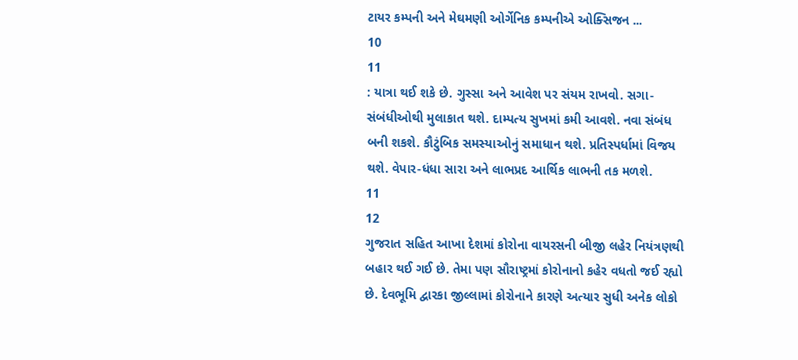ટાયર કમ્પની અને મેઘમણી ઓર્ગેનિક કમ્પનીએ ઓક્સિજન ...
10
11
: યાત્રા થઈ શકે છે. ગુસ્‍સા અને આવેશ પર સંયમ રાખવો. સગા-સંબંધીઓથી મુલાકાત થશે. દામ્‍પત્‍ય સુખમાં કમી આવશે. નવા સંબંધ બની શકશે. કૌટુંબિક સમસ્‍યાઓનું સમાધાન થશે. પ્રતિસ્‍પર્ધામાં વિજય થશે. વેપાર-ધંધા સારા અને લાભપ્રદ આર્થિક લાભની તક મળશે.
11
12
ગુજરાત સહિત આખા દેશમાં કોરોના વાયરસની બીજી લહેર નિયંત્રણથી બહાર થઈ ગઈ છે. તેમા પણ સૌરાષ્ટ્રમાં કોરોનાનો કહેર વધતો જઈ રહ્યો છે. દેવભૂમિ દ્વારકા જીલ્લામાં કોરોનાને કારણે અત્યાર સુધી અનેક લોકો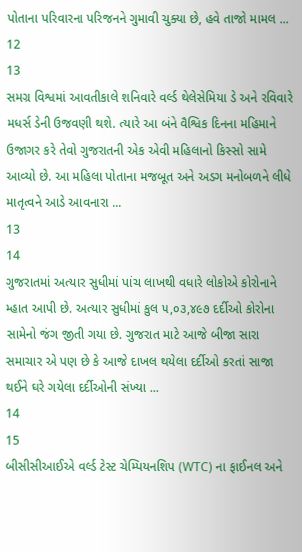પોતાના પરિવારના પરિજનને ગુમાવી ચુક્યા છે, હવે તાજો મામલ ...
12
13
સમગ્ર વિશ્વમાં આવતીકાલે શનિવારે વર્લ્ડ થેલેસેમિયા ડે અને રવિવારે મધર્સ ડેની ઉજવણી થશે. ત્યારે આ બંને વૈશ્વિક દિનના મહિમાને ઉજાગર કરે તેવો ગુજરાતની એક એવી મહિલાનો કિસ્સો સામે આવ્યો છે. આ મહિલા પોતાના મજબૂત અને અડગ મનોબળને લીધે માતૃત્વને આડે આવનારા ...
13
14
ગુજરાતમાં અત્યાર સુધીમાં પાંચ લાખથી વધારે લોકોએ કોરોનાને મ્હાત આપી છે. અત્યાર સુધીમાં કુલ ૫,૦૩,૪૯૭ દર્દીઓ કોરોના સામેનો જંગ જીતી ગયા છે. ગુજરાત માટે આજે બીજા સારા સમાચાર એ પણ છે કે આજે દાખલ થયેલા દર્દીઓ કરતાં સાજા થઈને ઘરે ગયેલા દર્દીઓની સંખ્યા ...
14
15
બીસીસીઆઈએ વર્લ્ડ ટેસ્ટ ચેમ્પિયનશિપ (WTC) ના ફાઈનલ અને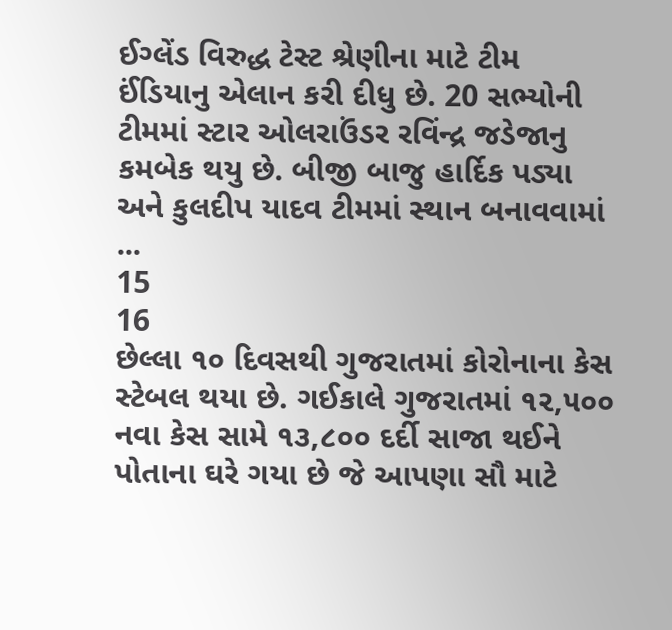ઈગ્લેંડ વિરુદ્ધ ટેસ્ટ શ્રેણીના માટે ટીમ ઈંડિયાનુ એલાન કરી દીધુ છે. 20 સભ્યોની ટીમમાં સ્ટાર ઓલરાઉંડર રવિંન્દ્ર જડેજાનુ કમબેક થયુ છે. બીજી બાજુ હાર્દિક પડ્યા અને કુલદીપ યાદવ ટીમમાં સ્થાન બનાવવામાં ...
15
16
છેલ્લા ૧૦ દિવસથી ગુજરાતમાં કોરોનાના કેસ સ્ટેબલ થયા છે. ગઈકાલે ગુજરાતમાં ૧૨,૫૦૦ નવા કેસ સામે ૧૩,૮૦૦ દર્દી સાજા થઈને પોતાના ઘરે ગયા છે જે આપણા સૌ માટે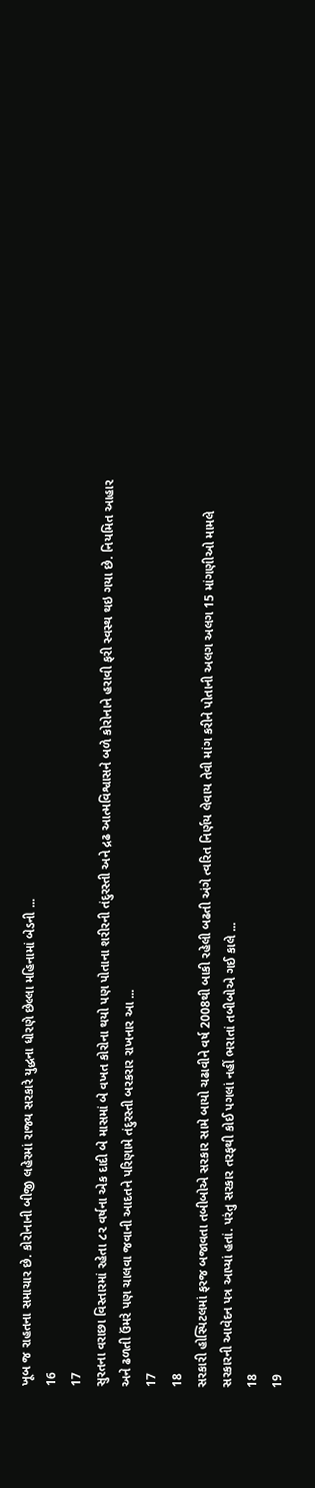ખૂબ જ રાહતના સમાચાર છે. કોરોનાની બીજી લહેરમાં રાજ્ય સરકારે યુદ્ધના ધોરણે છેલ્લા મહિનામાં બેડની ...
16
17
સુરતના વરાછા વિસ્તારમાં રહેતા ૮૨ વર્ષના એક દાદી બે માસમાં બે વખત કોરોના થયો પણ પોતાના શરીરની તંદુરસ્તી અને દ્રઢ આત્મવિશ્વાસને બળે કોરોનાને હરાવી ફરી સ્વસ્થ થઇ ગયા છે. નિયમિત આહાર અને ઢળતી ઉંમરે પણ ચાલવા જવાની આદતને પરિણામે તંદુરસ્તી બરકરાર રાખનાર આ ...
17
18
સરકારી હોસ્પિટલમાં ફરજ બજાવતા તબીબોએ સરકાર સામે બાયો ચઢાવીને વર્ષ 2008થી બાકી રહેલી બઢતી અંગે ત્વરિત નિર્ણય લેવાય તેવી માંગ કરીને પોતાની અલગ અલગ 15 માંગણીઓ મામલે સરકારની આવેદન પત્ર આપ્યાં હતાં. પરંતુ સરકાર તરફથી કોઈ પગલાં નહીં ભરાતાં તબીબોએ ગઈ કાલે ...
18
19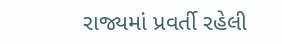રાજ્યમાં પ્રવર્તી રહેલી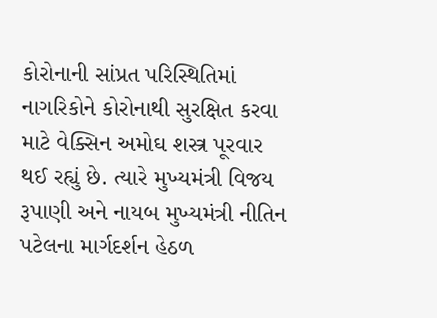કોરોનાની સાંપ્રત પરિસ્થિતિમાં નાગરિકોને કોરોનાથી સુરક્ષિત કરવા માટે વેક્સિન અમોઘ શસ્ત્ર પૂરવાર થઈ રહ્યું છે. ત્યારે મુખ્યમંત્રી વિજય રૂપાણી અને નાયબ મુખ્યમંત્રી નીતિન પટેલના માર્ગદર્શન હેઠળ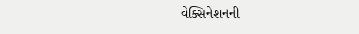વેક્સિનેશનની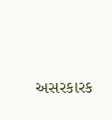અસરકારક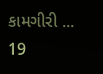કામગીરી ...
19